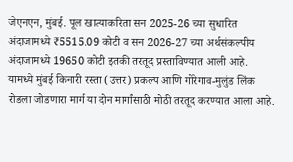जेएनएन, मुंबई. पूल खात्याकरिता सन 2025-26 च्या सुधारित अंदाजामध्ये ₹5515.09 कोटी व सन 2026-27 च्या अर्थसंकल्पीय अंदाजामध्ये 19650 कोटी इतकी तरतूद प्रस्ताविण्यात आली आहे. यामध्ये मुंबई किनारी रस्ता (उत्तर) प्रकल्प आणि गोरेगाव-मुलुंड लिंक रोडला जोडणारा मार्ग या दोन मार्गांसाठी मोठी तरतूद करण्यात आला आहे.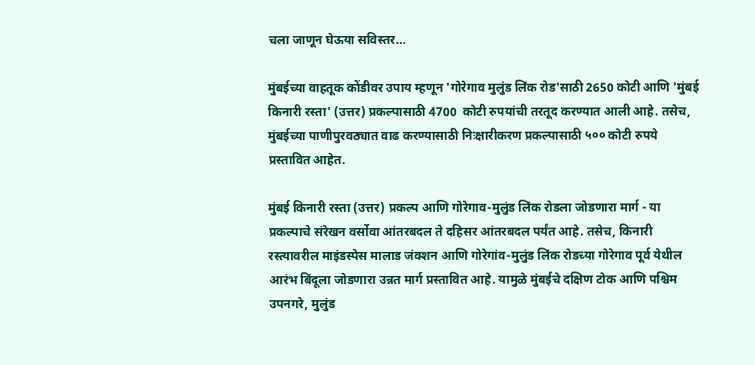चला जाणून घेऊया सविस्तर…

मुंबईच्या वाहतूक कोंडीवर उपाय म्हणून 'गोरेगाव मुलुंड लिंक रोड'साठी 2650 कोटी आणि 'मुंबई किनारी रस्ता' (उत्तर) प्रकल्पासाठी 4700  कोटी रुपयांची तरतूद करण्यात आली आहे. तसेच, मुंबईच्या पाणीपुरवठ्यात वाढ करण्यासाठी निःक्षारीकरण प्रकल्पासाठी ५०० कोटी रुपये प्रस्तावित आहेत.

मुंबई किनारी रस्ता (उत्तर) प्रकल्प आणि गोरेगाव-मुलुंड लिंक रोडला जोडणारा मार्ग - या प्रकल्पाचे संरेखन वर्सोवा आंतरबदल ते दहिसर आंतरबदल पर्यंत आहे. तसेच, किनारी रस्त्यावरील माइंडस्पेस मालाड जंक्शन आणि गोरेगांव-मुलुंड लिंक रोडच्या गोरेगाव पूर्व येथील आरंभ बिंदूला जोडणारा उन्नत मार्ग प्रस्तावित आहे. यामुळे मुंबईचे दक्षिण टोक आणि पश्चिम उपनगरे, मुलुंड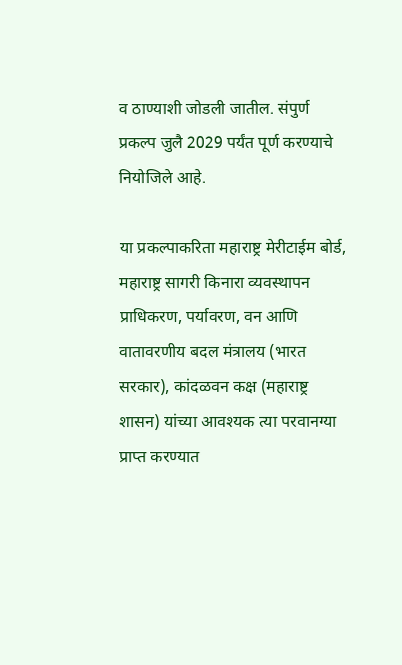व ठाण्याशी जोडली जातील. संपुर्ण प्रकल्प जुलै 2029 पर्यंत पूर्ण करण्याचे नियोजिले आहे.

या प्रकल्पाकरिता महाराष्ट्र मेरीटाईम बोर्ड, महाराष्ट्र सागरी किनारा व्यवस्थापन प्राधिकरण, पर्यावरण, वन आणि वातावरणीय बदल मंत्रालय (भारत सरकार), कांदळवन कक्ष (महाराष्ट्र शासन) यांच्या आवश्यक त्या परवानग्या प्राप्त करण्यात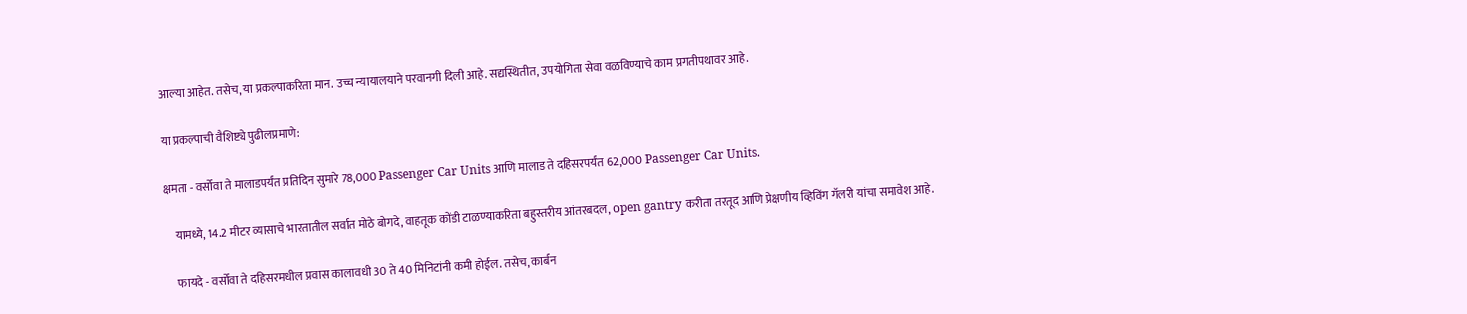आल्या आहेत. तसेच, या प्रकल्पाकरिता मान. उच्च न्यायालयाने परवानगी दिली आहे. सद्यस्थितीत, उपयोगिता सेवा वळविण्याचे काम प्रगतीपथावर आहे.

या प्रकल्पाची वैशिष्ट्ये पुढीलप्रमाणे:

क्षमता - वर्सोवा ते मालाडपर्यंत प्रतिदिन सुमारे 78,000 Passenger Car Units आणि मालाड ते दहिसरपर्यंत 62,000 Passenger Car Units.

    यामध्ये, 14.2 मीटर व्यासाचे भारतातील सर्वात मोठे बोगदे, वाहतूक कोंडी टाळण्याकरिता बहुस्तरीय आंतरबदल, open gantry करीता तरतूद आणि प्रेक्षणीय व्हिविंग गॅलरी यांचा समावेश आहे.

    फायदे - वर्सोवा ते दहिसरमधील प्रवास कालावधी 30 ते 40 मिनिटांनी कमी होईल. तसेच, कार्बन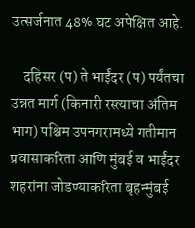उत्सर्जनात 48% घट अपेक्षित आहे.

    दहिसर (प) ते भाईंदर (प) पर्यंतचा उन्नत मार्ग (किनारी रस्त्याचा अंतिम भाग) पश्चिम उपनगरामध्ये गतीमान प्रवासाकरिता आणि मुंबई व भाईंदर शहरांना जोडण्याकरिता बृहन्मुंबई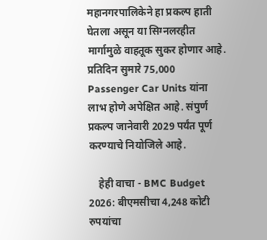महानगरपालिकेने हा प्रकल्प हाती घेतला असून या सिग्नलरहीत मार्गामुळे वाहतूक सुकर होणार आहे. प्रतिदिन सुमारे 75,000 Passenger Car Units यांना लाभ होणे अपेक्षित आहे. संपुर्ण प्रकल्प जानेवारी 2029 पर्यंत पूर्ण करण्याचे नियोजिले आहे.

    हेही वाचा - BMC Budget 2026: बीएमसीचा 4,248 कोटी रुपयांचा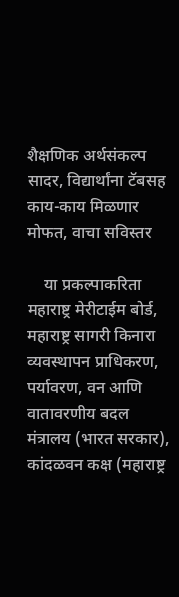शैक्षणिक अर्थसंकल्प सादर, विद्यार्थांना टॅबसह काय-काय मिळणार मोफत, वाचा सविस्तर

    या प्रकल्पाकरिता महाराष्ट्र मेरीटाईम बोर्ड, महाराष्ट्र सागरी किनारा व्यवस्थापन प्राधिकरण, पर्यावरण, वन आणि वातावरणीय बदल मंत्रालय (भारत सरकार), कांदळवन कक्ष (महाराष्ट्र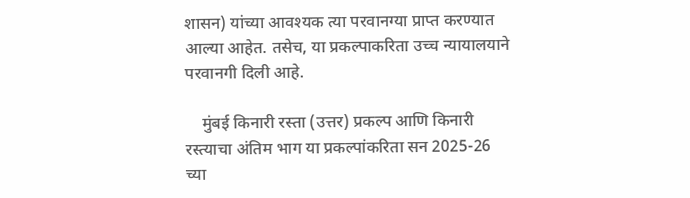शासन) यांच्या आवश्यक त्या परवानग्या प्राप्त करण्यात आल्या आहेत. तसेच, या प्रकल्पाकरिता उच्च न्यायालयाने परवानगी दिली आहे.

    मुंबई किनारी रस्ता (उत्तर) प्रकल्प आणि किनारी रस्त्याचा अंतिम भाग या प्रकल्पांकरिता सन 2025-26 च्या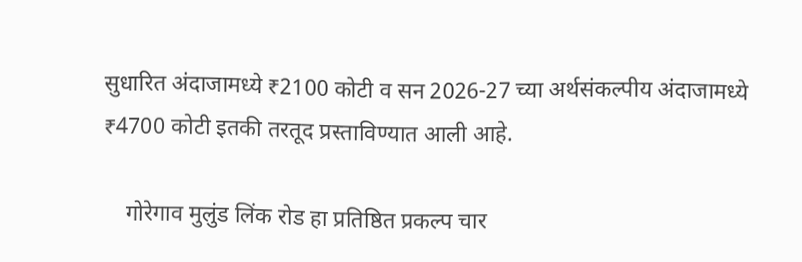सुधारित अंदाजामध्ये ₹2100 कोटी व सन 2026-27 च्या अर्थसंकल्पीय अंदाजामध्ये ₹4700 कोटी इतकी तरतूद प्रस्ताविण्यात आली आहे.

    गोरेगाव मुलुंड लिंक रोड हा प्रतिष्ठित प्रकल्प चार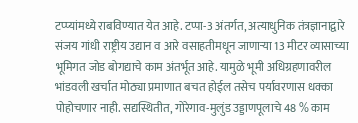टप्प्यांमध्ये राबविण्यात येत आहे. टप्पा-3 अंतर्गत, अत्याधुनिक तंत्रज्ञानाद्वारे संजय गांधी राष्ट्रीय उद्यान व आरे वसाहतीमधून जाणाऱ्या 13 मीटर व्यासाच्या भूमिगत जोड बोगद्याचे काम अंतर्भूत आहे. यामुळे भूमी अधिग्रहणावरील भांडवली खर्चात मोठ्या प्रमाणात बचत होईल तसेच पर्यावरणास धक्का पोहोचणार नाही. सद्यस्थितीत, गोरेगाव-मुलुंड उड्डाणपूलाचे 48 % काम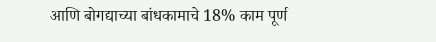आणि बोगद्याच्या बांधकामाचे 18% काम पूर्ण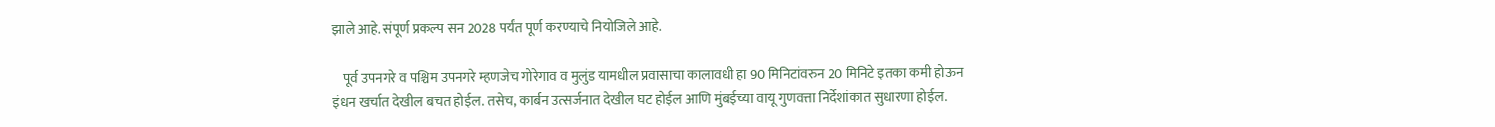झाले आहे. संपूर्ण प्रकल्प सन 2028 पर्यंत पूर्ण करण्याचे नियोजिले आहे.

    पूर्व उपनगरे व पश्चिम उपनगरे म्हणजेच गोरेगाव व मुलुंड यामधील प्रवासाचा कालावधी हा 90 मिनिटांवरुन 20 मिनिटे इतका कमी होऊन इंधन खर्चात देखील बचत होईल. तसेच, कार्बन उत्सर्जनात देखील घट होईल आणि मुंबईच्या वायू गुणवत्ता निर्देशांकात सुधारणा होईल.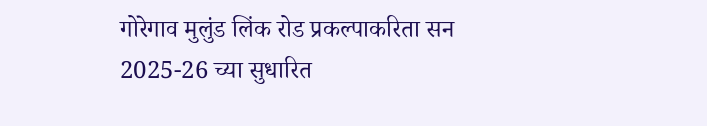गोरेगाव मुलुंड लिंक रोड प्रकल्पाकरिता सन 2025-26 च्या सुधारित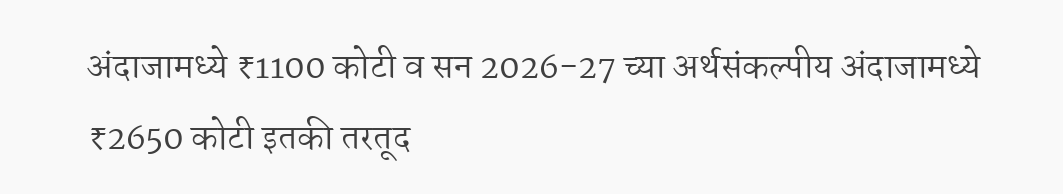अंदाजामध्ये ₹1100 कोटी व सन 2026-27 च्या अर्थसंकल्पीय अंदाजामध्ये ₹2650 कोटी इतकी तरतूद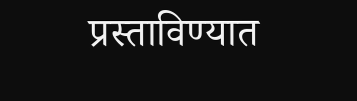प्रस्ताविण्यात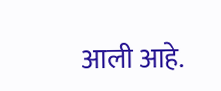आली आहे.